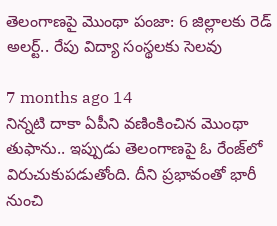తెలంగాణపై మొంథా పంజా: 6 జిల్లాలకు రెడ్ అలర్ట్.. రేపు విద్యా సంస్థలకు సెలవు

7 months ago 14
నిన్నటి దాకా ఏపీని వణింకించిన మొంథా తుఫాను.. ఇప్పుడు తెలంగాణపై ఓ రేంజ్‌లో విరుచుకుపడుతోంది. దీని ప్రభావంతో భారీ నుంచి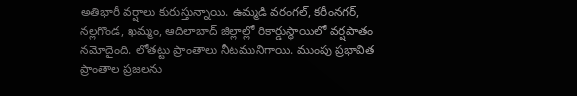అతిభారీ వర్షాలు కురుస్తున్నాయి. ఉమ్మడి వరంగల్, కరీంనగర్, నల్లగొండ, ఖమ్మం, ఆదిలాబాద్ జిల్లాల్లో రికార్డుస్థాయిలో వర్షపాతం నమోదైంది. లోతట్టు ప్రాంతాలు నీటమునిగాయి. ముంపు ప్రభావిత ప్రాంతాల ప్రజలను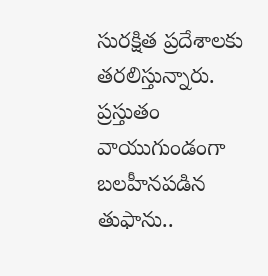సురక్షిత ప్రదేశాలకు తరలిస్తున్నారు. ప్రస్తుతం వాయుగుండంగా బలహీనపడిన తుఫాను..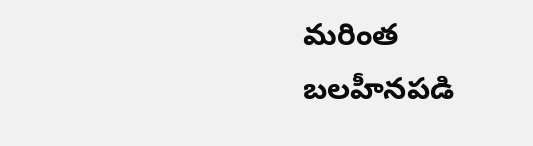మరింత బలహీనపడి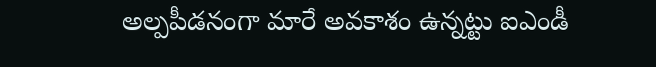అల్పపీడనంగా మారే అవకాశం ఉన్నట్టు ఐఎండీ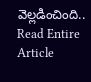వెల్లడించింది..
Read Entire Article